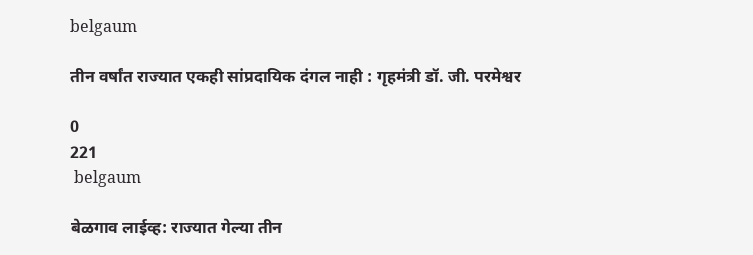belgaum

तीन वर्षांत राज्यात एकही सांप्रदायिक दंगल नाही : गृहमंत्री डॉ. जी. परमेश्वर

0
221
 belgaum

बेळगाव लाईव्ह: राज्यात गेल्या तीन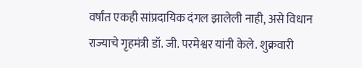वर्षांत एकही सांप्रदायिक दंगल झालेली नाही, असे विधान राज्याचे गृहमंत्री डॉ. जी. परमेश्वर यांनी केले. शुक्रवारी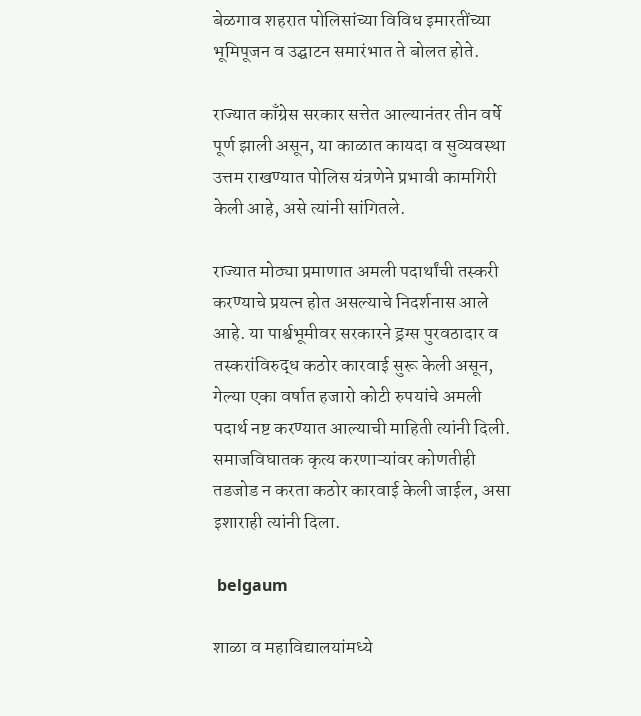बेळगाव शहरात पोलिसांच्या विविध इमारतींच्या भूमिपूजन व उद्घाटन समारंभात ते बोलत होते.

राज्यात काँग्रेस सरकार सत्तेत आल्यानंतर तीन वर्षे पूर्ण झाली असून, या काळात कायदा व सुव्यवस्था उत्तम राखण्यात पोलिस यंत्रणेने प्रभावी कामगिरी केली आहे, असे त्यांनी सांगितले.

राज्यात मोठ्या प्रमाणात अमली पदार्थांची तस्करी करण्याचे प्रयत्न होत असल्याचे निदर्शनास आले आहे. या पार्श्वभूमीवर सरकारने ड्रग्स पुरवठादार व तस्करांविरुद्ध कठोर कारवाई सुरू केली असून, गेल्या एका वर्षात हजारो कोटी रुपयांचे अमली पदार्थ नष्ट करण्यात आल्याची माहिती त्यांनी दिली. समाजविघातक कृत्य करणाऱ्यांवर कोणतीही तडजोड न करता कठोर कारवाई केली जाईल, असा इशाराही त्यांनी दिला.

 belgaum

शाळा व महाविद्यालयांमध्ये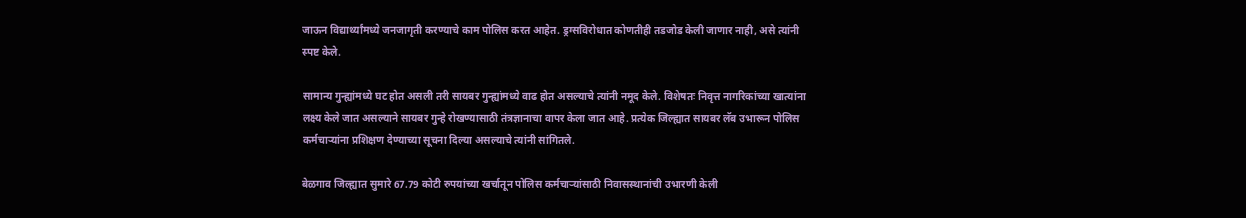जाऊन विद्यार्थ्यांमध्ये जनजागृती करण्याचे काम पोलिस करत आहेत. ड्रग्सविरोधात कोणतीही तडजोड केली जाणार नाही, असे त्यांनी स्पष्ट केले.

सामान्य गुन्ह्यांमध्ये घट होत असली तरी सायबर गुन्ह्यांमध्ये वाढ होत असल्याचे त्यांनी नमूद केले. विशेषतः निवृत्त नागरिकांच्या खात्यांना लक्ष्य केले जात असल्याने सायबर गुन्हे रोखण्यासाठी तंत्रज्ञानाचा वापर केला जात आहे. प्रत्येक जिल्ह्यात सायबर लॅब उभारून पोलिस कर्मचाऱ्यांना प्रशिक्षण देण्याच्या सूचना दिल्या असल्याचे त्यांनी सांगितले.

बेळगाव जिल्ह्यात सुमारे 67.79 कोटी रुपयांच्या खर्चातून पोलिस कर्मचाऱ्यांसाठी निवासस्थानांची उभारणी केली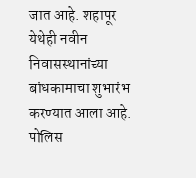जात आहे. शहापूर येथेही नवीन निवासस्थानांच्या बांधकामाचा शुभारंभ करण्यात आला आहे. पोलिस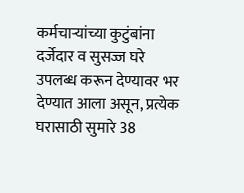कर्मचाऱ्यांच्या कुटुंबांना दर्जेदार व सुसज्ज घरे उपलब्ध करून देण्यावर भर देण्यात आला असून, प्रत्येक घरासाठी सुमारे 38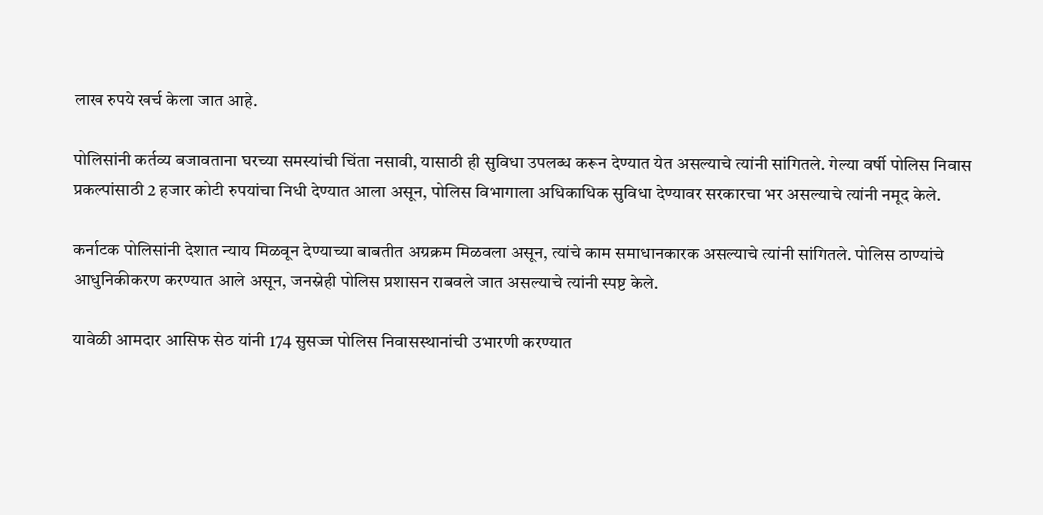लाख रुपये खर्च केला जात आहे.

पोलिसांनी कर्तव्य बजावताना घरच्या समस्यांची चिंता नसावी, यासाठी ही सुविधा उपलब्ध करून देण्यात येत असल्याचे त्यांनी सांगितले. गेल्या वर्षी पोलिस निवास प्रकल्पांसाठी 2 हजार कोटी रुपयांचा निधी देण्यात आला असून, पोलिस विभागाला अधिकाधिक सुविधा देण्यावर सरकारचा भर असल्याचे त्यांनी नमूद केले.

कर्नाटक पोलिसांनी देशात न्याय मिळवून देण्याच्या बाबतीत अग्रक्रम मिळवला असून, त्यांचे काम समाधानकारक असल्याचे त्यांनी सांगितले. पोलिस ठाण्यांचे आधुनिकीकरण करण्यात आले असून, जनस्नेही पोलिस प्रशासन राबवले जात असल्याचे त्यांनी स्पष्ट केले.

यावेळी आमदार आसिफ सेठ यांनी 174 सुसज्ज पोलिस निवासस्थानांची उभारणी करण्यात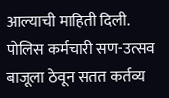आल्याची माहिती दिली. पोलिस कर्मचारी सण-उत्सव बाजूला ठेवून सतत कर्तव्य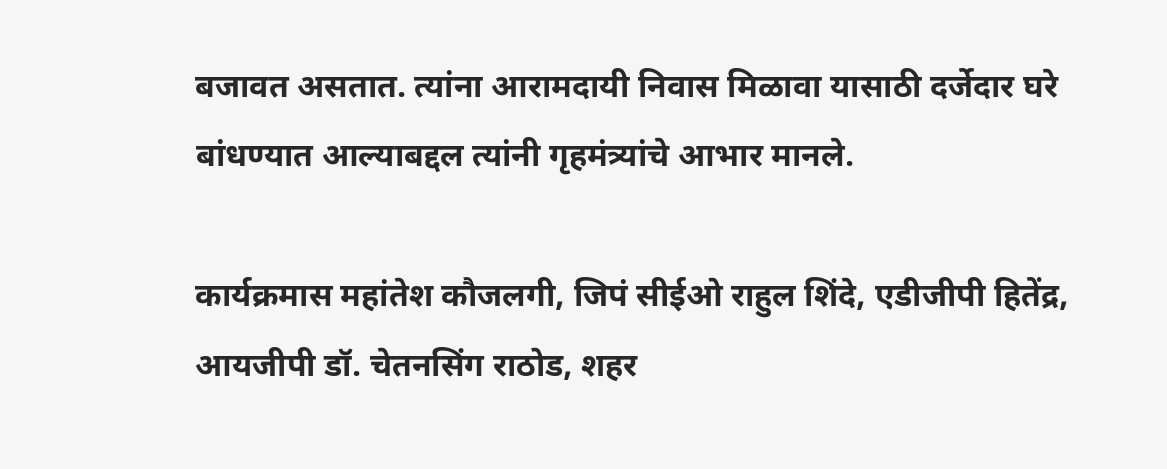बजावत असतात. त्यांना आरामदायी निवास मिळावा यासाठी दर्जेदार घरे बांधण्यात आल्याबद्दल त्यांनी गृहमंत्र्यांचे आभार मानले.

कार्यक्रमास महांतेश कौजलगी, जिपं सीईओ राहुल शिंदे, एडीजीपी हितेंद्र, आयजीपी डॉ. चेतनसिंग राठोड, शहर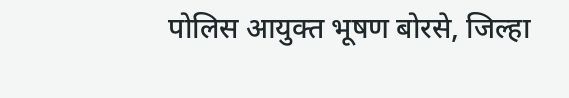पोलिस आयुक्त भूषण बोरसे, जिल्हा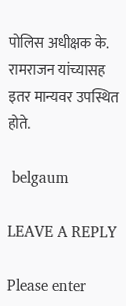पोलिस अधीक्षक के. रामराजन यांच्यासह इतर मान्यवर उपस्थित होते.

 belgaum

LEAVE A REPLY

Please enter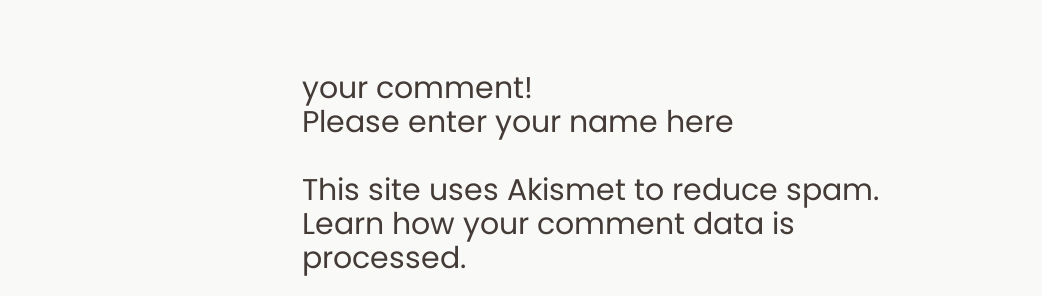your comment!
Please enter your name here

This site uses Akismet to reduce spam. Learn how your comment data is processed.